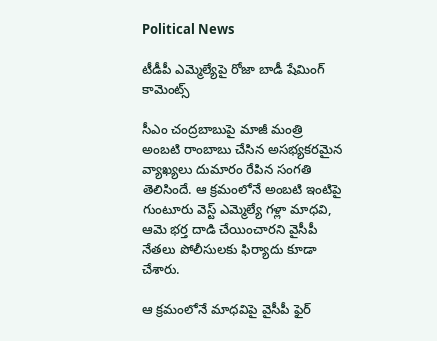Political News

టీడీపీ ఎమ్మెల్యేపై రోజా బాడీ షేమింగ్ కామెంట్స్

సీఎం చంద్రబాబుపై మాజీ మంత్రి అంబటి రాంబాబు చేసిన అసభ్యకరమైన వ్యాఖ్యలు దుమారం రేపిన సంగతి తెలిసిందే. ఆ క్రమంలోనే అంబటి ఇంటిపై గుంటూరు వెస్ట్ ఎమ్మెల్యే గళ్లా మాధవి, ఆమె భర్త దాడి చేయించారని వైసీపీ నేతలు పోలీసులకు ఫిర్యాదు కూడా చేశారు.

ఆ క్రమంలోనే మాధవిపై వైసీపీ ఫైర్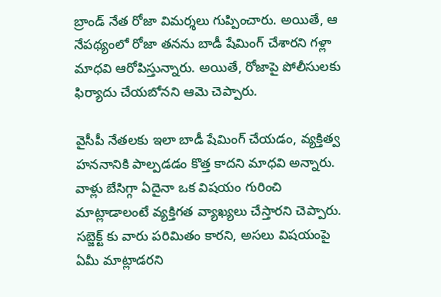బ్రాండ్ నేత రోజా విమర్శలు గుప్పించారు. అయితే, ఆ నేపథ్యంలో రోజా తనను బాడీ షేమింగ్ చేశారని గళ్లా మాధవి ఆరోపిస్తున్నారు. అయితే, రోజాపై పోలీసులకు ఫిర్యాదు చేయబోనని ఆమె చెప్పారు.

వైసీపీ నేతలకు ఇలా బాడీ షేమింగ్ చేయడం, వ్యక్తిత్వ హననానికి పాల్పడడం కొత్త కాదని మాధవి అన్నారు. వాళ్లు బేసిగ్గా ఏదైనా ఒక విషయం గురించి మాట్లాడాలంటే వ్యక్తిగత వ్యాఖ్యలు చేస్తారని చెప్పారు. సబ్జెక్ట్ కు వారు పరిమితం కారని, అసలు విషయంపై ఏమీ మాట్లాడరని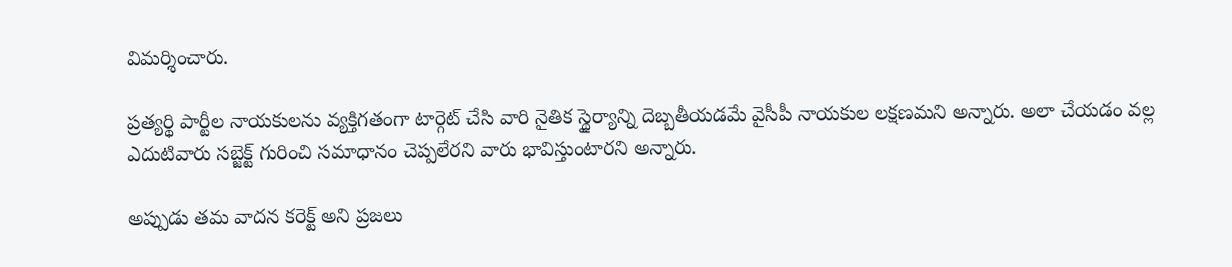విమర్శించారు.

ప్రత్యర్థి పార్టీల నాయకులను వ్యక్తిగతంగా టార్గెట్ చేసి వారి నైతిక స్థైర్యాన్ని దెబ్బతీయడమే వైసీపీ నాయకుల లక్షణమని అన్నారు. అలా చేయడం వల్ల ఎదుటివారు సబ్జెక్ట్ గురించి సమాధానం చెప్పలేరని వారు భావిస్తుంటారని అన్నారు.

అప్పుడు తమ వాదన కరెక్ట్ అని ప్రజలు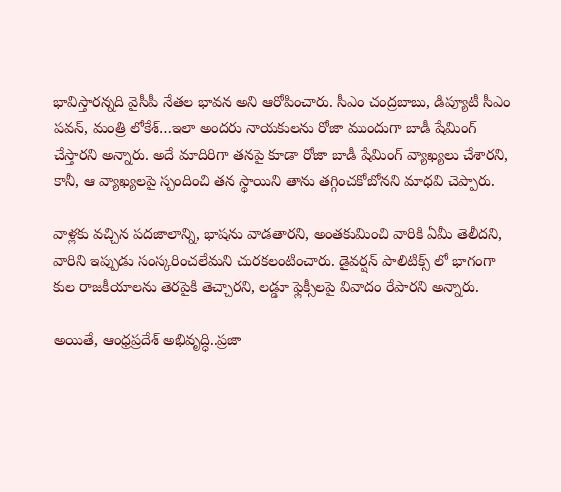భావిస్తారన్నది వైసీపీ నేతల భావన అని ఆరోపించారు. సీఎం చంద్రబాబు, డిప్యూటీ సీఎం పవన్, మంత్రి లోకేశ్…ఇలా అందరు నాయకులను రోజా ముందుగా బాడీ షేమింగ్ చేస్తారని అన్నారు. అదే మాదిరిగా తనపై కూడా రోజా బాడీ షేమింగ్ వ్యాఖ్యలు చేశారని, కానీ, ఆ వ్యాఖ్యలపై స్పందించి తన స్థాయిని తాను తగ్గించకోబోనని మాధవి చెప్పారు.

వాళ్లకు వచ్చిన పదజాలాన్ని, భాషను వాడతారని, అంతకుమించి వారికి ఏమీ తెలీదని, వారిని ఇప్పుడు సంస్కరించలేమని చురకలంటించారు. డైవర్షన్ పాలిటిక్స్ లో భాగంగా కుల రాజకీయాలను తెరపైకి తెచ్చారని, లడ్డూ ఫ్లెక్సీలపై వివాదం రేపారని అన్నారు.

అయితే, ఆంధ్రప్రదేశ్ అభివృద్ధి..ప్రజా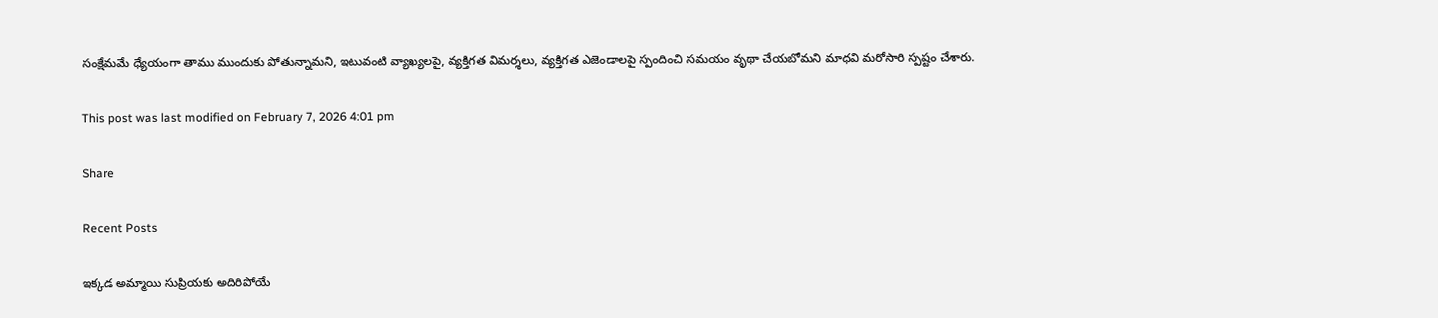సంక్షేమమే ధ్యేయంగా తాము ముందుకు పోతున్నామని, ఇటువంటి వ్యాఖ్యలపై, వ్యక్తిగత విమర్శలు, వ్యక్తిగత ఎజెండాలపై స్పందించి సమయం వృథా చేయబోమని మాధవి మరోసారి స్పష్టం చేశారు.

This post was last modified on February 7, 2026 4:01 pm

Share

Recent Posts

ఇక్కడ అమ్మాయి సుప్రియకు అదిరిపోయే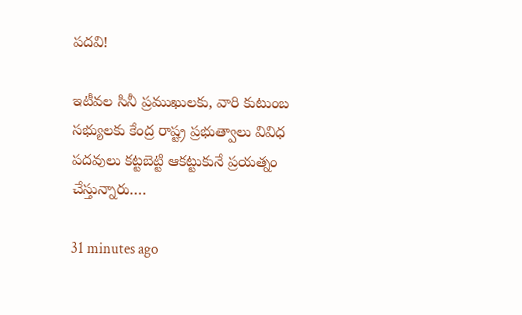పదవి!

ఇటీవల సినీ ప్రముఖులకు, వారి కుటుంబ సభ్యులకు కేంద్ర రాష్ట్ర ప్రభుత్వాలు వివిధ పదవులు కట్టబెట్టి ఆకట్టుకునే ప్రయత్నం చేస్తున్నారు.…

31 minutes ago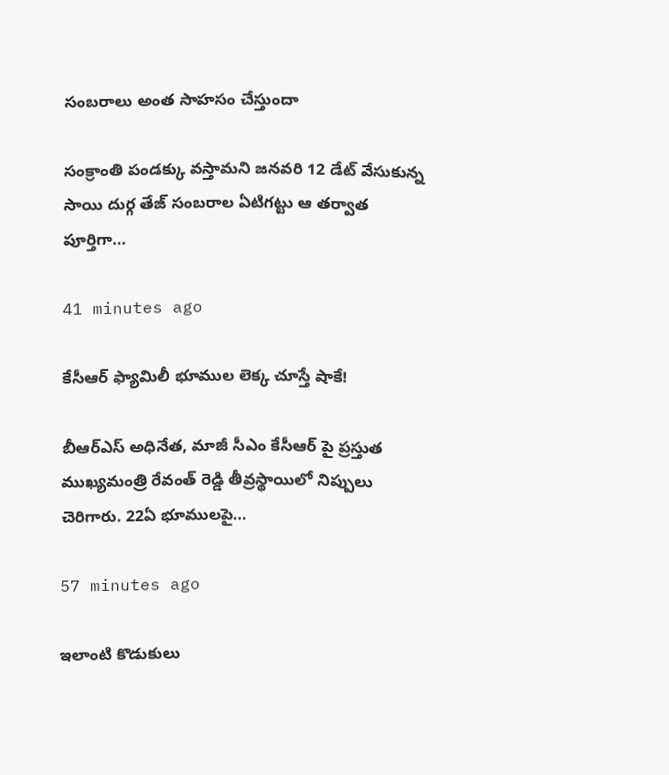సంబరాలు అంత సాహసం చేస్తుందా

సంక్రాంతి పండక్కు వస్తామని జనవరి 12 డేట్ వేసుకున్న సాయి దుర్గ తేజ్ సంబరాల ఏటిగట్టు ఆ తర్వాత పూర్తిగా…

41 minutes ago

కేసీఆర్ ఫ్యామిలీ భూముల లెక్క చూస్తే షాకే!

బీఆర్‌ఎస్ అధినేత, మాజీ సీఎం కేసీఆర్‌ పై ప్రస్తుత ముఖ్యమంత్రి రేవంత్ రెడ్డి తీవ్రస్థాయిలో నిప్పులు చెరిగారు. 22ఏ భూములపై…

57 minutes ago

ఇలాంటి కొడుకులు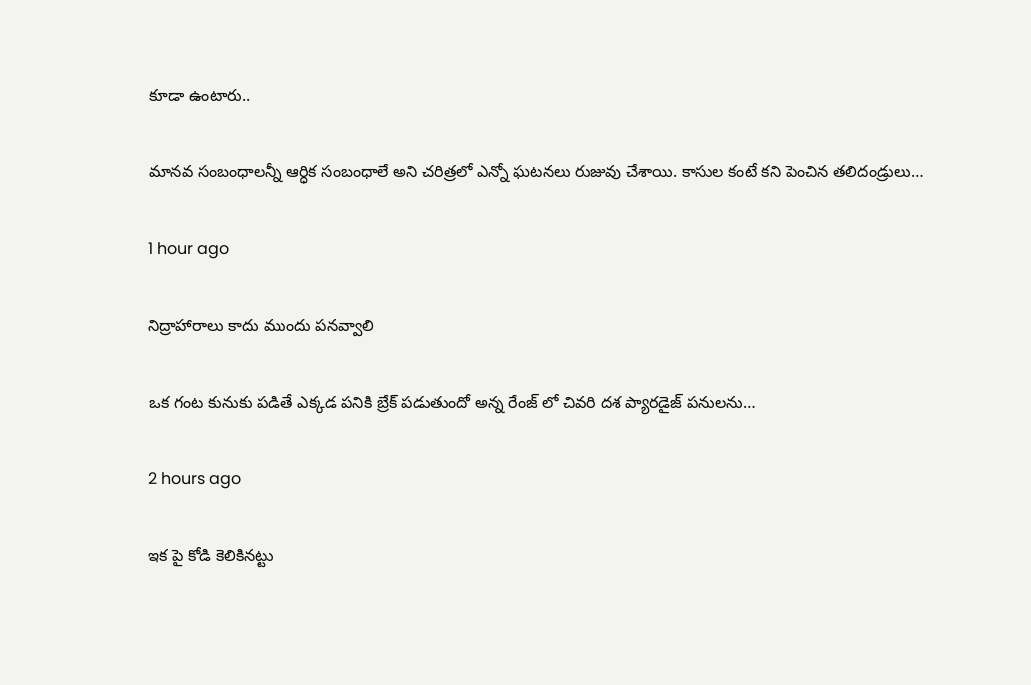కూడా ఉంటారు..

మానవ సంబంధాలన్నీ ఆర్ధిక సంబంధాలే అని చరిత్రలో ఎన్నో ఘటనలు రుజువు చేశాయి. కాసుల కంటే కని పెంచిన తలిదండ్రులు…

1 hour ago

నిద్రాహారాలు కాదు ముందు పనవ్వాలి

ఒక గంట కునుకు పడితే ఎక్కడ పనికి బ్రేక్ పడుతుందో అన్న రేంజ్ లో చివరి దశ ప్యారడైజ్ పనులను…

2 hours ago

ఇక పై కోడి కెలికినట్టు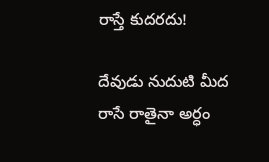రాస్తే కుదరదు!

దేవుడు నుదుటి మీద రాసే రాతైనా అర్ధం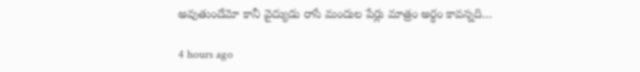అవుతుందేమో కానీ వైద్యుడు రాసే మందుల పేర్లు మాత్రం అర్ధం కావన్నది…

4 hours ago